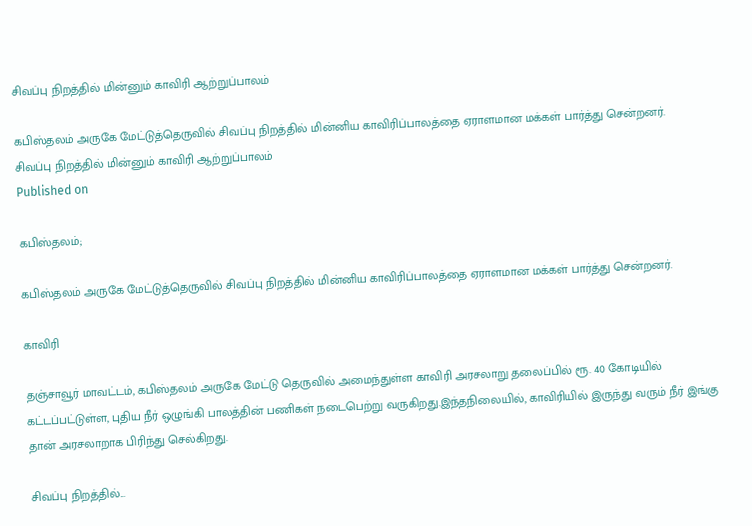சிவப்பு நிறத்தில் மின்னும் காவிரி ஆற்றுப்பாலம்

கபிஸ்தலம் அருகே மேட்டுத்தெருவில் சிவப்பு நிறத்தில் மின்னிய காவிரிப்பாலத்தை ஏராளமான மக்கள் பார்த்து சென்றனர்.
சிவப்பு நிறத்தில் மின்னும் காவிரி ஆற்றுப்பாலம்
Published on

கபிஸ்தலம்;

கபிஸ்தலம் அருகே மேட்டுத்தெருவில் சிவப்பு நிறத்தில் மின்னிய காவிரிப்பாலத்தை ஏராளமான மக்கள் பார்த்து சென்றனர்.

காவிரி

தஞ்சாவூர் மாவட்டம், கபிஸ்தலம் அருகே மேட்டு தெருவில் அமைந்துள்ள காவிரி அரசலாறு தலைப்பில் ரூ. 40 கோடியில் கட்டப்பட்டுள்ள, புதிய நீர் ஒழுங்கி பாலத்தின் பணிகள் நடைபெற்று வருகிறது.இந்தநிலையில், காவிரியில் இருந்து வரும் நீர் இங்கு தான் அரசலாறாக பிரிந்து செல்கிறது.

சிவப்பு நிறத்தில்...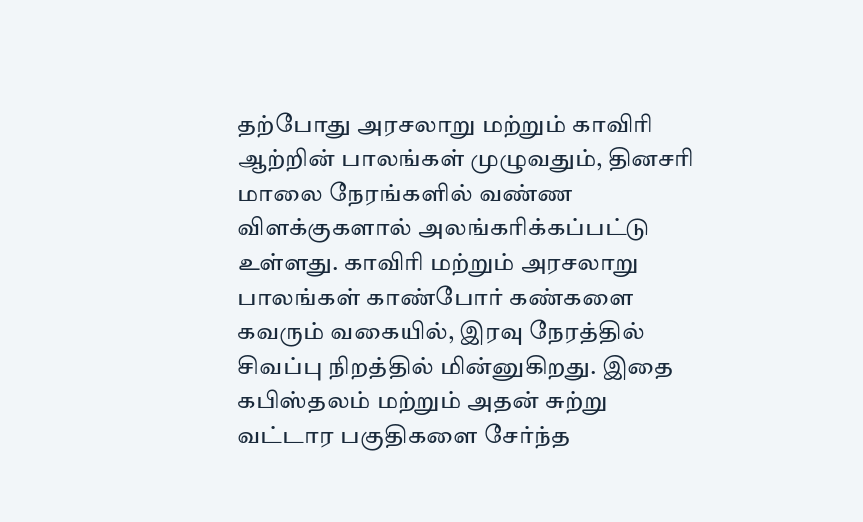தற்போது அரசலாறு மற்றும் காவிரி ஆற்றின் பாலங்கள் முழுவதும், தினசரி மாலை நேரங்களில் வண்ண விளக்குகளால் அலங்கரிக்கப்பட்டு உள்ளது. காவிரி மற்றும் அரசலாறு பாலங்கள் காண்போர் கண்களை கவரும் வகையில், இரவு நேரத்தில் சிவப்பு நிறத்தில் மின்னுகிறது. இதை கபிஸ்தலம் மற்றும் அதன் சுற்று வட்டார பகுதிகளை சேர்ந்த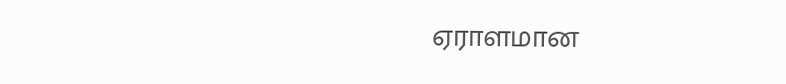ஏராளமான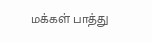மக்கள் பாத்து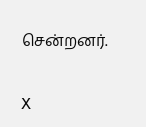சென்றனர்.

X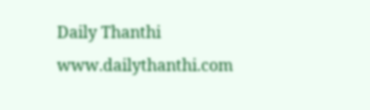Daily Thanthi
www.dailythanthi.com